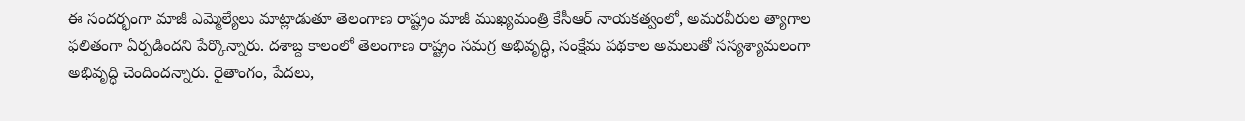ఈ సందర్భంగా మాజీ ఎమ్మెల్యేలు మాట్లాడుతూ తెలంగాణ రాష్ట్రం మాజీ ముఖ్యమంత్రి కేసీఆర్ నాయకత్వంలో, అమరవీరుల త్యాగాల ఫలితంగా ఏర్పడిందని పేర్కొన్నారు. దశాబ్ద కాలంలో తెలంగాణ రాష్ట్రం సమగ్ర అభివృద్ధి, సంక్షేమ పథకాల అమలుతో సస్యశ్యామలంగా అభివృద్ధి చెందిందన్నారు. రైతాంగం, పేదలు,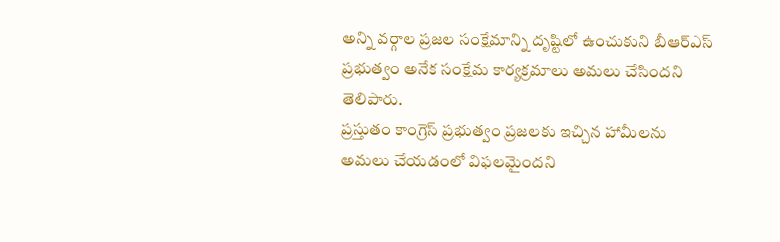అన్ని వర్గాల ప్రజల సంక్షేమాన్ని దృష్టిలో ఉంచుకుని బీఆర్ఎస్ ప్రభుత్వం అనేక సంక్షేమ కార్యక్రమాలు అమలు చేసిందని తెలిపారు.
ప్రస్తుతం కాంగ్రెస్ ప్రభుత్వం ప్రజలకు ఇచ్చిన హామీలను అమలు చేయడంలో విఫలమైందని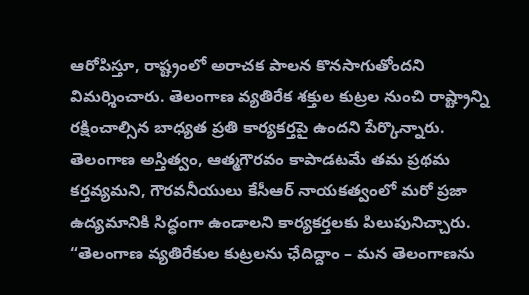ఆరోపిస్తూ, రాష్ట్రంలో అరాచక పాలన కొనసాగుతోందని విమర్శించారు. తెలంగాణ వ్యతిరేక శక్తుల కుట్రల నుంచి రాష్ట్రాన్ని రక్షించాల్సిన బాధ్యత ప్రతి కార్యకర్తపై ఉందని పేర్కొన్నారు. తెలంగాణ అస్తిత్వం, ఆత్మగౌరవం కాపాడటమే తమ ప్రథమ కర్తవ్యమని, గౌరవనీయులు కేసీఆర్ నాయకత్వంలో మరో ప్రజా ఉద్యమానికి సిద్ధంగా ఉండాలని కార్యకర్తలకు పిలుపునిచ్చారు.
“తెలంగాణ వ్యతిరేకుల కుట్రలను ఛేదిద్దాం – మన తెలంగాణను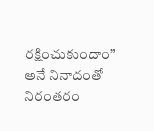రక్షించుకుందాం” అనే నినాదంతో నిరంతరం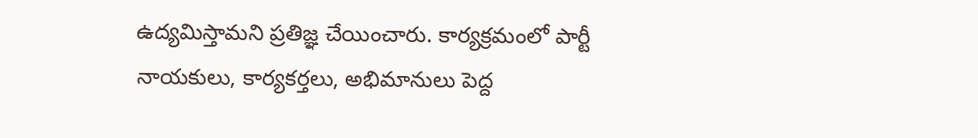ఉద్యమిస్తామని ప్రతిజ్ఞ చేయించారు. కార్యక్రమంలో పార్టీ నాయకులు, కార్యకర్తలు, అభిమానులు పెద్ద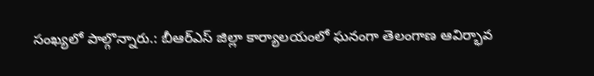సంఖ్యలో పాల్గొన్నారు.: బీఆర్ఎస్ జిల్లా కార్యాలయంలో ఘనంగా తెలంగాణ ఆవిర్భావ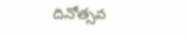దినోత్సవ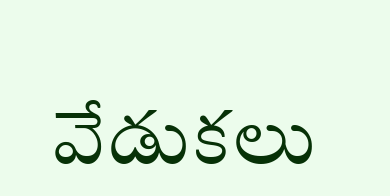వేడుకలు